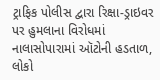ટ્રાફિક પોલીસ દ્વારા રિક્ષા-ડ્રાઇવર પર હુમલાના વિરોધમાં નાલાસોપારામાં ઑટોની હડતાળ, લોકો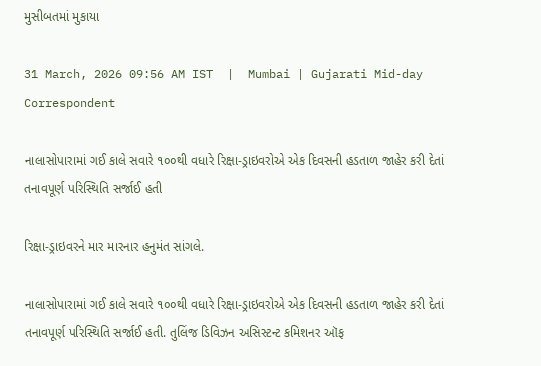મુસીબતમાં મુકાયા

31 March, 2026 09:56 AM IST  |  Mumbai | Gujarati Mid-day Correspondent

નાલાસોપારામાં ગઈ કાલે સવારે ૧૦૦થી વધારે રિક્ષા-ડ્રાઇવરોએ એક દિવસની હડતાળ જાહેર કરી દેતાં તનાવપૂર્ણ પરિસ્થિતિ સર્જાઈ હતી

રિક્ષા-ડ્રાઇવરને માર મારનાર હનુમંત સાંગલે.

નાલાસોપારામાં ગઈ કાલે સવારે ૧૦૦થી વધારે રિક્ષા-ડ્રાઇવરોએ એક દિવસની હડતાળ જાહેર કરી દેતાં તનાવપૂર્ણ પરિસ્થિતિ સર્જાઈ હતી. તુલિંજ ડિવિઝન અસિસ્ટન્ટ કમિશનર ઑફ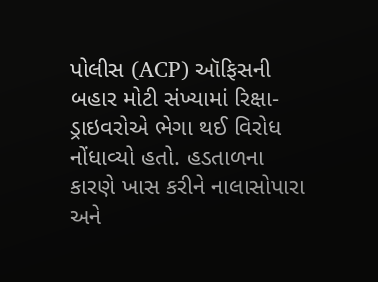પોલીસ (ACP) ઑફિસની બહાર મોટી સંખ્યામાં રિક્ષા-ડ્રાઇવરોએ ભેગા થઈ વિરોધ નોંધાવ્યો હતો. હડતાળના કારણે ખાસ કરીને નાલાસોપારા અને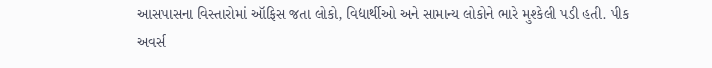આસપાસના વિસ્તારોમાં ઑફિસ જતા લોકો, વિદ્યાર્થીઓ અને સામાન્ય લોકોને ભારે મુશ્કેલી પડી હતી. પીક અવર્સ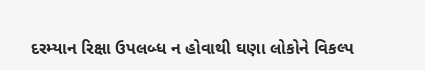દરમ્યાન રિક્ષા ઉપલબ્ધ ન હોવાથી ઘણા લોકોને વિકલ્પ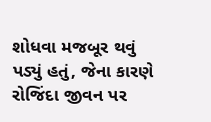શોધવા મજબૂર થવું પડ્યું હતું, જેના કારણે રોજિંદા જીવન પર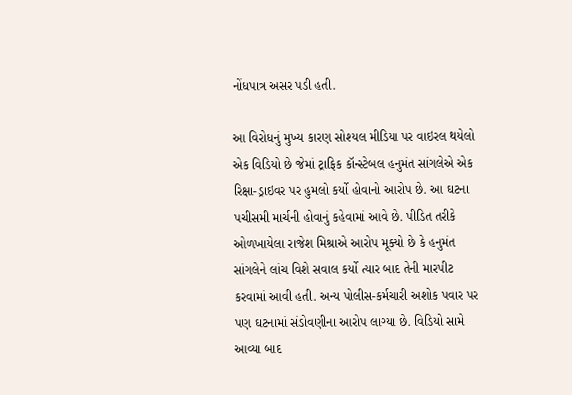નોંધપાત્ર અસર પડી હતી.

આ વિરોધનું મુખ્ય કારણ સોશ્યલ મીડિયા પર વાઇરલ થયેલો એક વિડિયો છે જેમાં ટ્રાફિક કૉન્સ્ટેબલ હનુમંત સાંગલેએ એક રિક્ષા-ડ્રાઇવર પર હુમલો કર્યો હોવાનો આરોપ છે. આ ઘટના પચીસમી માર્ચની હોવાનું કહેવામાં આવે છે. પીડિત તરીકે ઓળખાયેલા રાજેશ મિશ્રાએ આરોપ મૂક્યો છે કે હનુમંત સાંગલેને લાંચ વિશે સવાલ કર્યો ત્યાર બાદ તેની મારપીટ કરવામાં આવી હતી. અન્ય પોલીસ-કર્મચારી અશોક પવાર પર પણ ઘટનામાં સંડોવણીના આરોપ લાગ્યા છે. વિડિયો સામે આવ્યા બાદ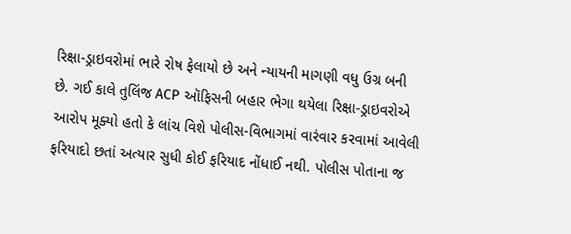રિક્ષા-ડ્રાઇવરોમાં ભારે રોષ ફેલાયો છે અને ન્યાયની માગણી વધુ ઉગ્ર બની છે. ગઈ કાલે તુલિંજ ACP ઑફિસની બહાર ભેગા થયેલા રિક્ષા-ડ્રાઇવરોએ આરોપ મૂક્યો હતો કે લાંચ વિશે પોલીસ-વિભાગમાં વારંવાર કરવામાં આવેલી ફરિયાદો છતાં અત્યાર સુધી કોઈ ફરિયાદ નોંધાઈ નથી. પોલીસ પોતાના જ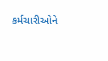કર્મચારીઓને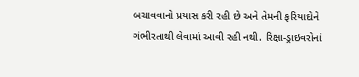બચાવવાનો પ્રયાસ કરી રહી છે અને તેમની ફરિયાદોને ગંભીરતાથી લેવામાં આવી રહી નથી. રિક્ષા-ડ્રાઇવરોનાં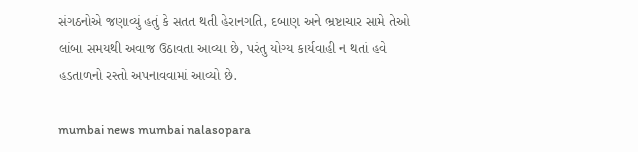સંગઠનોએ જણાવ્યું હતું કે સતત થતી હેરાનગતિ, દબાણ અને ભ્રષ્ટાચાર સામે તેઓ લાંબા સમયથી અવાજ ઉઠાવતા આવ્યા છે, પરંતુ યોગ્ય કાર્યવાહી ન થતાં હવે હડતાળનો રસ્તો અપનાવવામાં આવ્યો છે.

mumbai news mumbai nalasopara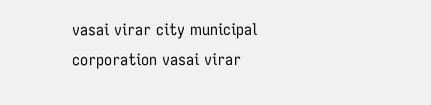vasai virar city municipal corporation vasai virar